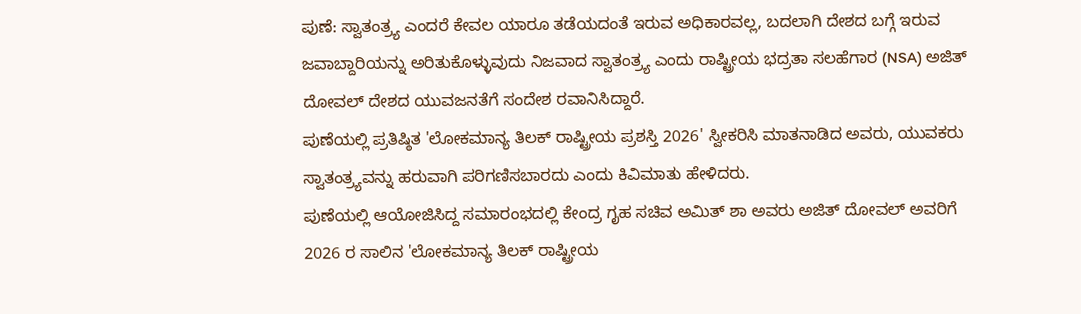ಪುಣೆ: ಸ್ವಾತಂತ್ರ್ಯ ಎಂದರೆ ಕೇವಲ ಯಾರೂ ತಡೆಯದಂತೆ ಇರುವ ಅಧಿಕಾರವಲ್ಲ, ಬದಲಾಗಿ ದೇಶದ ಬಗ್ಗೆ ಇರುವ ಜವಾಬ್ದಾರಿಯನ್ನು ಅರಿತುಕೊಳ್ಳುವುದು ನಿಜವಾದ ಸ್ವಾತಂತ್ರ್ಯ ಎಂದು ರಾಷ್ಟ್ರೀಯ ಭದ್ರತಾ ಸಲಹೆಗಾರ (NSA) ಅಜಿತ್ ದೋವಲ್ ದೇಶದ ಯುವಜನತೆಗೆ ಸಂದೇಶ ರವಾನಿಸಿದ್ದಾರೆ.
ಪುಣೆಯಲ್ಲಿ ಪ್ರತಿಷ್ಠಿತ 'ಲೋಕಮಾನ್ಯ ತಿಲಕ್ ರಾಷ್ಟ್ರೀಯ ಪ್ರಶಸ್ತಿ 2026' ಸ್ವೀಕರಿಸಿ ಮಾತನಾಡಿದ ಅವರು, ಯುವಕರು ಸ್ವಾತಂತ್ರ್ಯವನ್ನು ಹರುವಾಗಿ ಪರಿಗಣಿಸಬಾರದು ಎಂದು ಕಿವಿಮಾತು ಹೇಳಿದರು.
ಪುಣೆಯಲ್ಲಿ ಆಯೋಜಿಸಿದ್ದ ಸಮಾರಂಭದಲ್ಲಿ ಕೇಂದ್ರ ಗೃಹ ಸಚಿವ ಅಮಿತ್ ಶಾ ಅವರು ಅಜಿತ್ ದೋವಲ್ ಅವರಿಗೆ 2026 ರ ಸಾಲಿನ 'ಲೋಕಮಾನ್ಯ ತಿಲಕ್ ರಾಷ್ಟ್ರೀಯ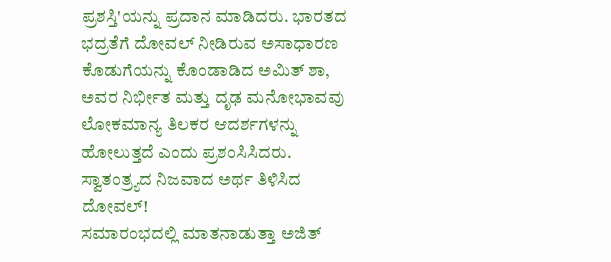ಪ್ರಶಸ್ತಿ'ಯನ್ನು ಪ್ರದಾನ ಮಾಡಿದರು. ಭಾರತದ ಭದ್ರತೆಗೆ ದೋವಲ್ ನೀಡಿರುವ ಅಸಾಧಾರಣ ಕೊಡುಗೆಯನ್ನು ಕೊಂಡಾಡಿದ ಅಮಿತ್ ಶಾ, ಅವರ ನಿರ್ಭೀತ ಮತ್ತು ದೃಢ ಮನೋಭಾವವು ಲೋಕಮಾನ್ಯ ತಿಲಕರ ಆದರ್ಶಗಳನ್ನು ಹೋಲುತ್ತದೆ ಎಂದು ಪ್ರಶಂಸಿಸಿದರು.
ಸ್ವಾತಂತ್ರ್ಯದ ನಿಜವಾದ ಅರ್ಥ ತಿಳಿಸಿದ ದೋವಲ್!
ಸಮಾರಂಭದಲ್ಲಿ ಮಾತನಾಡುತ್ತಾ ಅಜಿತ್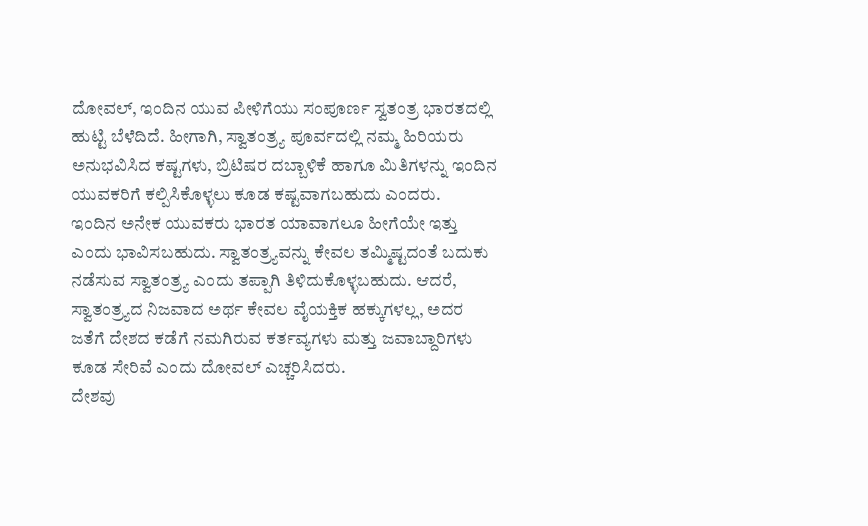ದೋವಲ್, ಇಂದಿನ ಯುವ ಪೀಳಿಗೆಯು ಸಂಪೂರ್ಣ ಸ್ವತಂತ್ರ ಭಾರತದಲ್ಲಿ ಹುಟ್ಟಿ ಬೆಳೆದಿದೆ. ಹೀಗಾಗಿ, ಸ್ವಾತಂತ್ರ್ಯ ಪೂರ್ವದಲ್ಲಿ ನಮ್ಮ ಹಿರಿಯರು ಅನುಭವಿಸಿದ ಕಷ್ಟಗಳು, ಬ್ರಿಟಿಷರ ದಬ್ಬಾಳಿಕೆ ಹಾಗೂ ಮಿತಿಗಳನ್ನು ಇಂದಿನ ಯುವಕರಿಗೆ ಕಲ್ಪಿಸಿಕೊಳ್ಳಲು ಕೂಡ ಕಷ್ಟವಾಗಬಹುದು ಎಂದರು.
ಇಂದಿನ ಅನೇಕ ಯುವಕರು ಭಾರತ ಯಾವಾಗಲೂ ಹೀಗೆಯೇ ಇತ್ತು ಎಂದು ಭಾವಿಸಬಹುದು. ಸ್ವಾತಂತ್ರ್ಯವನ್ನು ಕೇವಲ ತಮ್ಮಿಷ್ಟದಂತೆ ಬದುಕು ನಡೆಸುವ ಸ್ವಾತಂತ್ರ್ಯ ಎಂದು ತಪ್ಪಾಗಿ ತಿಳಿದುಕೊಳ್ಳಬಹುದು. ಆದರೆ, ಸ್ವಾತಂತ್ರ್ಯದ ನಿಜವಾದ ಅರ್ಥ ಕೇವಲ ವೈಯಕ್ತಿಕ ಹಕ್ಕುಗಳಲ್ಲ, ಅದರ ಜತೆಗೆ ದೇಶದ ಕಡೆಗೆ ನಮಗಿರುವ ಕರ್ತವ್ಯಗಳು ಮತ್ತು ಜವಾಬ್ದಾರಿಗಳು ಕೂಡ ಸೇರಿವೆ ಎಂದು ದೋವಲ್ ಎಚ್ಚರಿಸಿದರು.
ದೇಶವು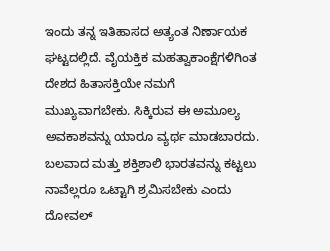ಇಂದು ತನ್ನ ಇತಿಹಾಸದ ಅತ್ಯಂತ ನಿರ್ಣಾಯಕ ಘಟ್ಟದಲ್ಲಿದೆ. ವೈಯಕ್ತಿಕ ಮಹತ್ವಾಕಾಂಕ್ಷೆಗಳಿಗಿಂತ ದೇಶದ ಹಿತಾಸಕ್ತಿಯೇ ನಮಗೆ ಮುಖ್ಯವಾಗಬೇಕು. ಸಿಕ್ಕಿರುವ ಈ ಅಮೂಲ್ಯ ಅವಕಾಶವನ್ನು ಯಾರೂ ವ್ಯರ್ಥ ಮಾಡಬಾರದು. ಬಲವಾದ ಮತ್ತು ಶಕ್ತಿಶಾಲಿ ಭಾರತವನ್ನು ಕಟ್ಟಲು ನಾವೆಲ್ಲರೂ ಒಟ್ಟಾಗಿ ಶ್ರಮಿಸಬೇಕು ಎಂದು ದೋವಲ್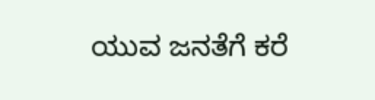ಯುವ ಜನತೆಗೆ ಕರೆ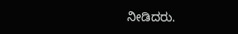ನೀಡಿದರು.